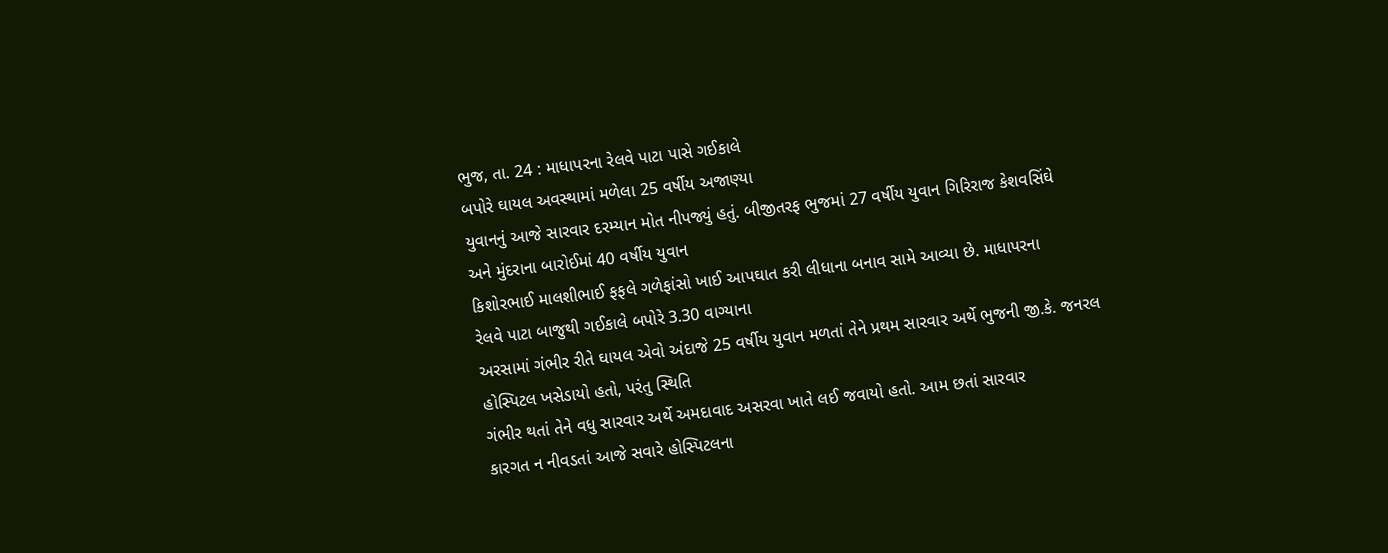ભુજ, તા. 24 : માધાપરના રેલવે પાટા પાસે ગઈકાલે
બપોરે ઘાયલ અવસ્થામાં મળેલા 25 વર્ષીય અજાણ્યા
યુવાનનું આજે સારવાર દરમ્યાન મોત નીપજ્યું હતું. બીજીતરફ ભુજમાં 27 વર્ષીય યુવાન ગિરિરાજ કેશવસિંઘે
અને મુંદરાના બારોઈમાં 40 વર્ષીય યુવાન
કિશોરભાઈ માલશીભાઈ ફફલે ગળેફાંસો ખાઈ આપઘાત કરી લીધાના બનાવ સામે આવ્યા છે. માધાપરના
રેલવે પાટા બાજુથી ગઈકાલે બપોરે 3.30 વાગ્યાના
અરસામાં ગંભીર રીતે ઘાયલ એવો અંદાજે 25 વર્ષીય યુવાન મળતાં તેને પ્રથમ સારવાર અર્થે ભુજની જી.કે. જનરલ
હોસ્પિટલ ખસેડાયો હતો, પરંતુ સ્થિતિ
ગંભીર થતાં તેને વધુ સારવાર અર્થે અમદાવાદ અસરવા ખાતે લઈ જવાયો હતો. આમ છતાં સારવાર
કારગત ન નીવડતાં આજે સવારે હોસ્પિટલના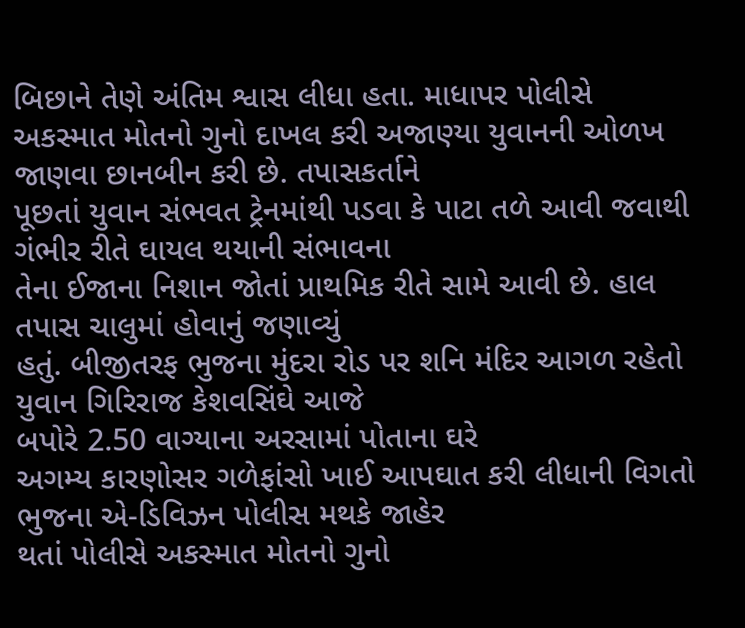બિછાને તેણે અંતિમ શ્વાસ લીધા હતા. માધાપર પોલીસે
અકસ્માત મોતનો ગુનો દાખલ કરી અજાણ્યા યુવાનની ઓળખ જાણવા છાનબીન કરી છે. તપાસકર્તાને
પૂછતાં યુવાન સંભવત ટ્રેનમાંથી પડવા કે પાટા તળે આવી જવાથી ગંભીર રીતે ઘાયલ થયાની સંભાવના
તેના ઈજાના નિશાન જોતાં પ્રાથમિક રીતે સામે આવી છે. હાલ તપાસ ચાલુમાં હોવાનું જણાવ્યું
હતું. બીજીતરફ ભુજના મુંદરા રોડ પર શનિ મંદિર આગળ રહેતો યુવાન ગિરિરાજ કેશવસિંઘે આજે
બપોરે 2.50 વાગ્યાના અરસામાં પોતાના ઘરે
અગમ્ય કારણોસર ગળેફાંસો ખાઈ આપઘાત કરી લીધાની વિગતો ભુજના એ-ડિવિઝન પોલીસ મથકે જાહેર
થતાં પોલીસે અકસ્માત મોતનો ગુનો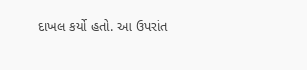દાખલ કર્યો હતો. આ ઉપરાંત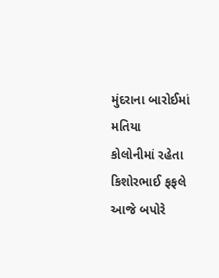મુંદરાના બારોઈમાં મતિયા
કોલોનીમાં રહેતા કિશોરભાઈ ફફલે આજે બપોરે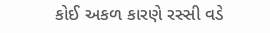કોઈ અકળ કારણે રસ્સી વડે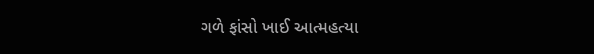ગળે ફાંસો ખાઈ આત્મહત્યા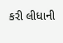કરી લીધાની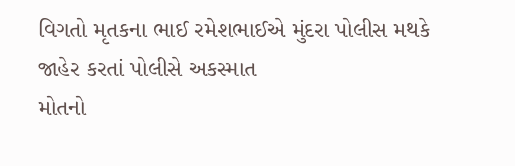વિગતો મૃતકના ભાઈ રમેશભાઈએ મુંદરા પોલીસ મથકે જાહેર કરતાં પોલીસે અકસ્માત
મોતનો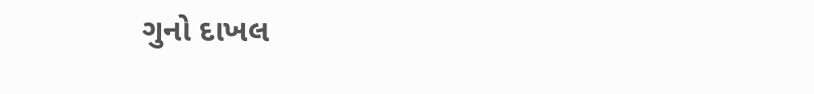ગુનો દાખલ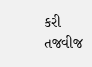કરી તજવીજ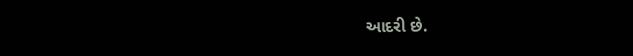આદરી છે.